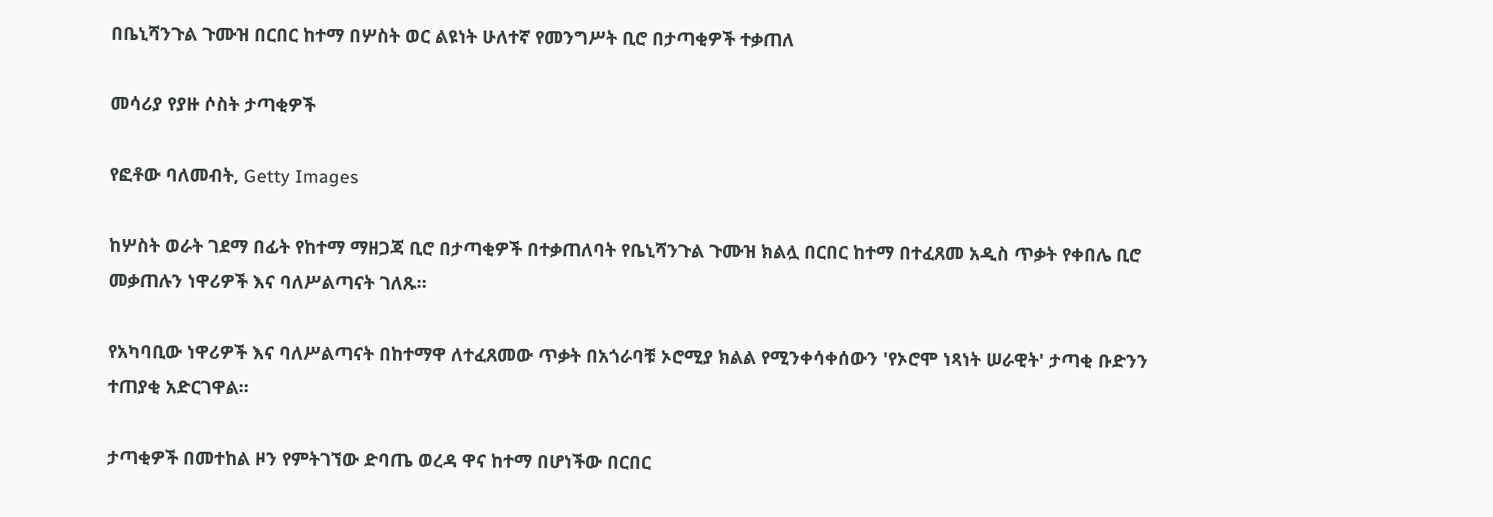በቤኒሻንጉል ጉሙዝ በርበር ከተማ በሦስት ወር ልዩነት ሁለተኛ የመንግሥት ቢሮ በታጣቂዎች ተቃጠለ

መሳሪያ የያዙ ሶስት ታጣቂዎች

የፎቶው ባለመብት, Getty Images

ከሦስት ወራት ገደማ በፊት የከተማ ማዘጋጃ ቢሮ በታጣቂዎች በተቃጠለባት የቤኒሻንጉል ጉሙዝ ክልሏ በርበር ከተማ በተፈጸመ አዲስ ጥቃት የቀበሌ ቢሮ መቃጠሉን ነዋሪዎች እና ባለሥልጣናት ገለጹ።

የአካባቢው ነዋሪዎች እና ባለሥልጣናት በከተማዋ ለተፈጸመው ጥቃት በአጎራባቹ ኦሮሚያ ክልል የሚንቀሳቀሰውን 'የኦሮሞ ነጻነት ሠራዊት' ታጣቂ ቡድንን ተጠያቂ አድርገዋል።

ታጣቂዎች በመተከል ዞን የምትገኘው ድባጤ ወረዳ ዋና ከተማ በሆነችው በርበር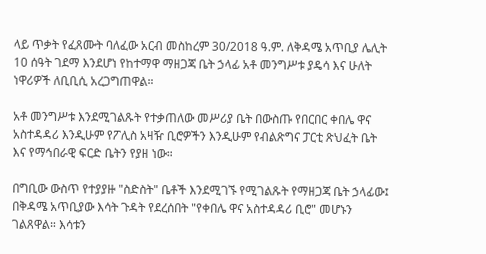ላይ ጥቃት የፈጸሙት ባለፈው አርብ መስከረም 30/2018 ዓ.ም. ለቅዳሜ አጥቢያ ሌሊት 10 ሰዓት ገደማ እንደሆነ የከተማዋ ማዘጋጃ ቤት ኃላፊ አቶ መንግሥቱ ያዴሳ እና ሁለት ነዋሪዎች ለቢቢሲ አረጋግጠዋል።

አቶ መንግሥቱ እንደሚገልጹት የተቃጠለው መሥሪያ ቤት በውስጡ የበርበር ቀበሌ ዋና አስተዳዳሪ እንዲሁም የፖሊስ አዛዥ ቢሮዎችን እንዲሁም የብልጽግና ፓርቲ ጽህፈት ቤት እና የማኅበራዊ ፍርድ ቤትን የያዘ ነው።

በግቢው ውስጥ የተያያዙ "ስድስት" ቤቶች እንደሚገኙ የሚገልጹት የማዘጋጃ ቤት ኃላፊው፤ በቅዳሜ አጥቢያው እሳት ጉዳት የደረሰበት "የቀበሌ ዋና አስተዳዳሪ ቢሮ" መሆኑን ገልጸዋል። እሳቱን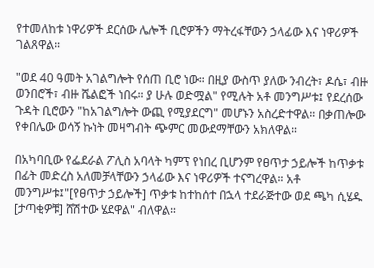የተመለከቱ ነዋሪዎች ደርሰው ሌሎች ቢሮዎችን ማትረፋቸውን ኃላፊው እና ነዋሪዎች ገልጸዋል።

"ወደ 40 ዓመት አገልግሎት የሰጠ ቢሮ ነው። በዚያ ውስጥ ያለው ንብረት፣ ዶሴ፣ ብዙ ወንበሮች፣ ብዙ ሼልፎች ነበሩ። ያ ሁሉ ወድሟል" የሚሉት አቶ መንግሥቱ፤ የደረሰው ጉዳት ቢሮውን "ከአገልግሎት ውጪ የሚያደርግ" መሆኑን አስረድተዋል። በቃጠሎው የቀበሌው ወሳኝ ኩነት መዛግብት ጭምር መውደማቸውን አክለዋል።

በአካባቢው የፌደራል ፖሊስ አባላት ካምፕ የነበረ ቢሆንም የፀጥታ ኃይሎች ከጥቃቱ በፊት መድረስ አለመቻላቸውን ኃላፊው እና ነዋሪዎች ተናግረዋል። አቶ መንግሥቱ፤"[የፀጥታ ኃይሎች] ጥቃቱ ከተከሰተ በኋላ ተደራጅተው ወደ ጫካ ሲሄዱ [ታጣቂዎቹ] ሸሽተው ሄደዋል" ብለዋል።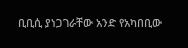ቢቢሲ ያነጋገራቸው አንድ የአካበቢው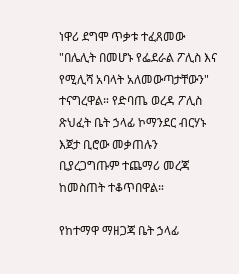ነዋሪ ደግሞ ጥቃቱ ተፈጸመው "በሌሊት በመሆኑ የፌደራል ፖሊስ እና የሚሊሻ አባላት አለመውጣታቸውን" ተናግረዋል። የድባጤ ወረዳ ፖሊስ ጽህፈት ቤት ኃላፊ ኮማንደር ብርሃኑ እጀታ ቢሮው መቃጠሉን ቢያረጋግጡም ተጨማሪ መረጃ ከመስጠት ተቆጥበዋል።

የከተማዋ ማዘጋጃ ቤት ኃላፊ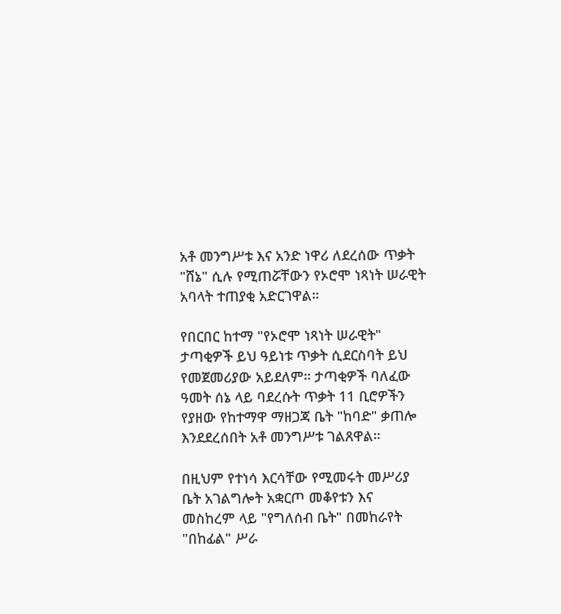አቶ መንግሥቱ እና አንድ ነዋሪ ለደረሰው ጥቃት "ሸኔ" ሲሉ የሚጠሯቸውን የኦሮሞ ነጻነት ሠራዊት አባላት ተጠያቂ አድርገዋል።

የበርበር ከተማ "የኦሮሞ ነጻነት ሠራዊት" ታጣቂዎች ይህ ዓይነቱ ጥቃት ሲደርስባት ይህ የመጀመሪያው አይደለም። ታጣቂዎች ባለፈው ዓመት ሰኔ ላይ ባደረሱት ጥቃት 11 ቢሮዎችን የያዘው የከተማዋ ማዘጋጃ ቤት "ከባድ" ቃጠሎ እንደደረሰበት አቶ መንግሥቱ ገልጸዋል።

በዚህም የተነሳ እርሳቸው የሚመሩት መሥሪያ ቤት አገልግሎት አቋርጦ መቆየቱን እና መስከረም ላይ "የግለሰብ ቤት" በመከራየት "በከፊል" ሥራ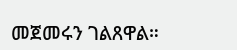መጀመሩን ገልጸዋል።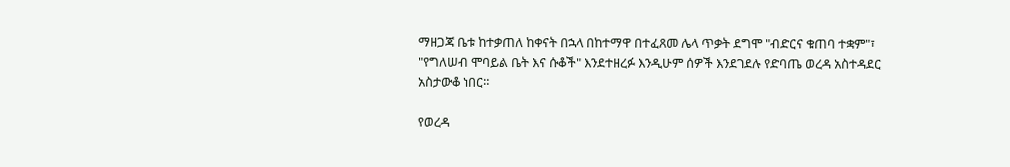ማዘጋጃ ቤቱ ከተቃጠለ ከቀናት በኋላ በከተማዋ በተፈጸመ ሌላ ጥቃት ደግሞ "ብድርና ቁጠባ ተቋም"፣ "የግለሠብ ሞባይል ቤት እና ሱቆች" እንደተዘረፉ እንዲሁም ሰዎች እንደገደሉ የድባጤ ወረዳ አስተዳደር አስታውቆ ነበር።

የወረዳ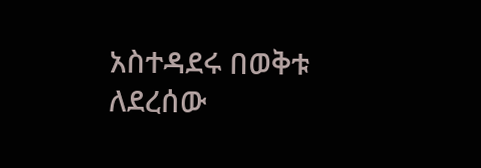አስተዳደሩ በወቅቱ ለደረሰው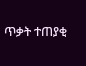ጥቃት ተጠያቂ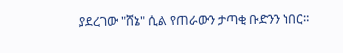ያደረገው "ሸኔ" ሲል የጠራውን ታጣቂ ቡድንን ነበር።